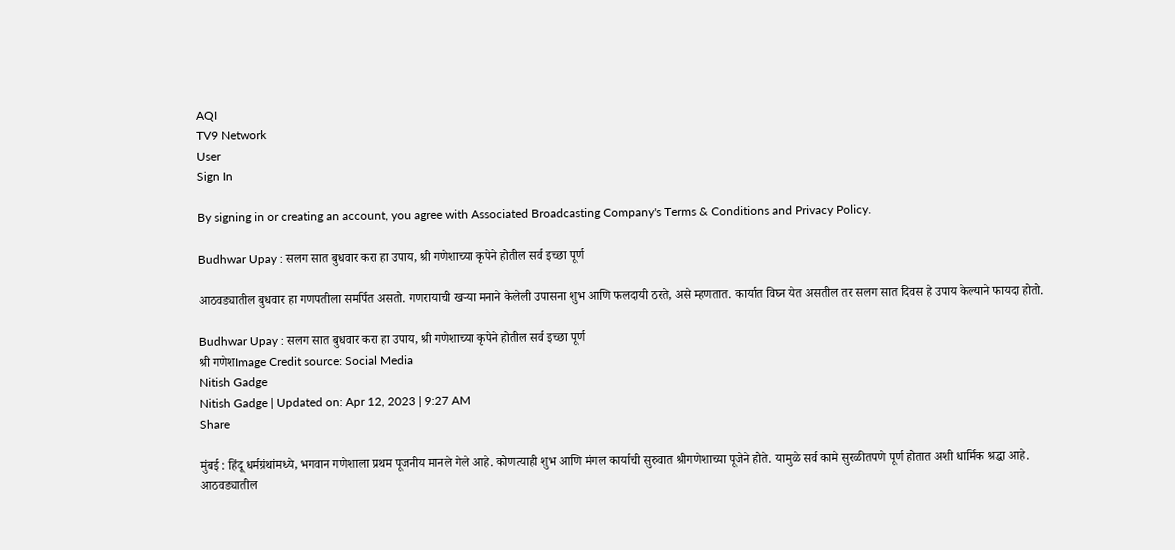AQI
TV9 Network
User
Sign In

By signing in or creating an account, you agree with Associated Broadcasting Company's Terms & Conditions and Privacy Policy.

Budhwar Upay : सलग सात बुधवार करा हा उपाय, श्री गणेशाच्या कृपेने होतील सर्व इच्छा पूर्ण

आठवड्यातील बुधवार हा गणपतीला समर्पित असतो. गणरायाची खऱ्या मनाने केलेली उपासना शुभ आणि फलदायी ठरते, असे म्हणतात. कार्यात विघ्न येत असतील तर सलग सात दिवस हे उपाय केल्याने फायदा होतो.

Budhwar Upay : सलग सात बुधवार करा हा उपाय, श्री गणेशाच्या कृपेने होतील सर्व इच्छा पूर्ण
श्री गणेशImage Credit source: Social Media
Nitish Gadge
Nitish Gadge | Updated on: Apr 12, 2023 | 9:27 AM
Share

मुंबई : हिंदू धर्मग्रंथांमध्ये, भगवान गणेशाला प्रथम पूजनीय मानले गेले आहे. कोणत्याही शुभ आणि मंगल कार्याची सुरुवात श्रीगणेशाच्या पूजेने होते. यामुळे सर्व कामे सुरळीतपणे पूर्ण होतात अशी धार्मिक श्रद्धा आहे. आठवड्यातील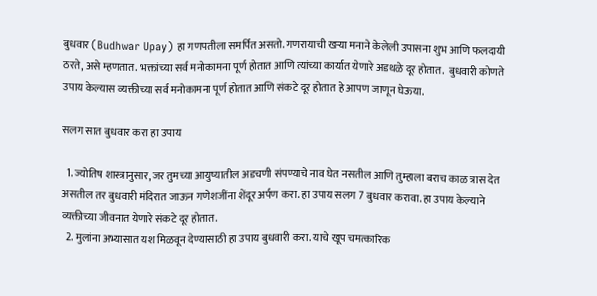बुधवार (Budhwar Upay) हा गणपतीला समर्पित असतो. गणरायाची खऱ्या मनाने केलेली उपासना शुभ आणि फलदायी ठरते, असे म्हणतात. भक्तांच्या सर्व मनोकामना पूर्ण होतात आणि त्यांच्या कार्यात येणारे अडथळे दूर होतात.  बुधवारी कोणते उपाय केल्यास व्यक्तीच्या सर्व मनोकामना पूर्ण होतात आणि संकटे दूर होतात हे आपण जाणून घेऊया.

सलग सात बुधवार करा हा उपाय

  1. ज्योतिष शास्त्रानुसार, जर तुमच्या आयुष्यातील अडचणी संपण्याचे नाव घेत नसतील आणि तुम्हाला बराच काळ त्रास देत असतील तर बुधवारी मंदिरात जाऊन गणेशजींना शेंदूर अर्पण करा. हा उपाय सलग 7 बुधवार करावा. हा उपाय केल्याने व्यक्तीच्या जीवनात येणारे संकटे दूर होतात.
  2. मुलांना अभ्यासात यश मिळवून देण्यासाठी हा उपाय बुधवारी करा. याचे खूप चमत्कारिक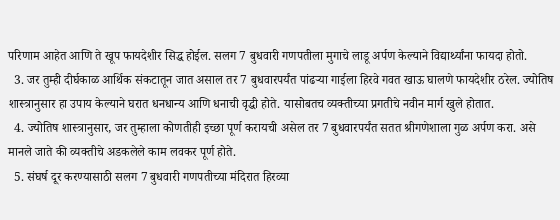परिणाम आहेत आणि ते खूप फायदेशीर सिद्ध होईल. सलग 7 बुधवारी गणपतीला मुगाचे लाडू अर्पण केल्याने विद्यार्थ्यांना फायदा होतो.
  3. जर तुम्ही दीर्घकाळ आर्थिक संकटातून जात असाल तर 7 बुधवारपर्यंत पांढऱ्या गाईला हिरवे गवत खाऊ घालणे फायदेशीर ठरेल. ज्योतिष शास्त्रानुसार हा उपाय केल्याने घरात धनधान्य आणि धनाची वृद्धी होते. यासोबतच व्यक्तीच्या प्रगतीचे नवीन मार्ग खुले होतात.
  4. ज्योतिष शास्त्रानुसार, जर तुम्हाला कोणतीही इच्छा पूर्ण करायची असेल तर 7 बुधवारपर्यंत सतत श्रीगणेशाला गुळ अर्पण करा. असे मानले जाते की व्यक्तीचे अडकलेले काम लवकर पूर्ण होते.
  5. संघर्ष दूर करण्यासाठी सलग 7 बुधवारी गणपतीच्या मंदिरात हिरव्या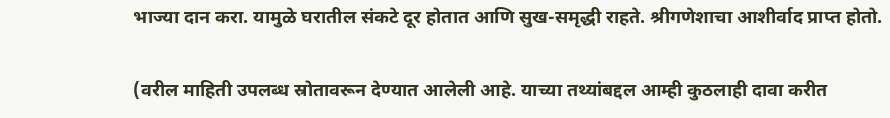भाज्या दान करा. यामुळे घरातील संकटे दूर होतात आणि सुख-समृद्धी राहते. श्रीगणेशाचा आशीर्वाद प्राप्त होतो.

(वरील माहिती उपलब्ध स्रोतावरून देण्यात आलेली आहे. याच्या तथ्यांबद्दल आम्ही कुठलाही दावा करीत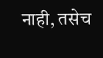नाही, तसेच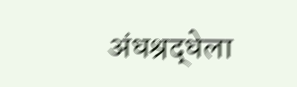अंधश्रद्धेला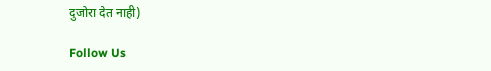दुजोरा देत नाही)

Follow Us